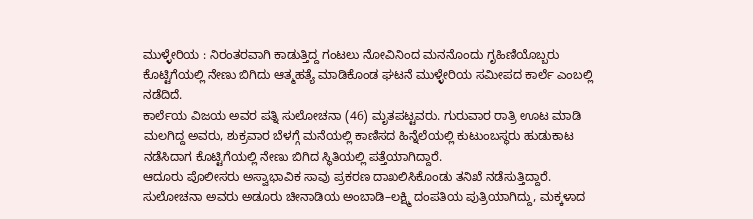ಮುಳ್ಳೇರಿಯ : ನಿರಂತರವಾಗಿ ಕಾಡುತ್ತಿದ್ದ ಗಂಟಲು ನೋವಿನಿಂದ ಮನನೊಂದು ಗೃಹಿಣಿಯೊಬ್ಬರು ಕೊಟ್ಟಿಗೆಯಲ್ಲಿ ನೇಣು ಬಿಗಿದು ಆತ್ಮಹತ್ಯೆ ಮಾಡಿಕೊಂಡ ಘಟನೆ ಮುಳ್ಳೇರಿಯ ಸಮೀಪದ ಕಾರ್ಲೆ ಎಂಬಲ್ಲಿ ನಡೆದಿದೆ.
ಕಾರ್ಲೆಯ ವಿಜಯ ಅವರ ಪತ್ನಿ ಸುಲೋಚನಾ (46) ಮೃತಪಟ್ಟವರು. ಗುರುವಾರ ರಾತ್ರಿ ಊಟ ಮಾಡಿ ಮಲಗಿದ್ದ ಅವರು, ಶುಕ್ರವಾರ ಬೆಳಗ್ಗೆ ಮನೆಯಲ್ಲಿ ಕಾಣಿಸದ ಹಿನ್ನೆಲೆಯಲ್ಲಿ ಕುಟುಂಬಸ್ಥರು ಹುಡುಕಾಟ ನಡೆಸಿದಾಗ ಕೊಟ್ಟಿಗೆಯಲ್ಲಿ ನೇಣು ಬಿಗಿದ ಸ್ಥಿತಿಯಲ್ಲಿ ಪತ್ತೆಯಾಗಿದ್ದಾರೆ.
ಆದೂರು ಪೊಲೀಸರು ಅಸ್ವಾಭಾವಿಕ ಸಾವು ಪ್ರಕರಣ ದಾಖಲಿಸಿಕೊಂಡು ತನಿಖೆ ನಡೆಸುತ್ತಿದ್ದಾರೆ. ಸುಲೋಚನಾ ಅವರು ಅಡೂರು ಚೀನಾಡಿಯ ಅಂಬಾಡಿ–ಲಕ್ಷ್ಮಿ ದಂಪತಿಯ ಪುತ್ರಿಯಾಗಿದ್ದು, ಮಕ್ಕಳಾದ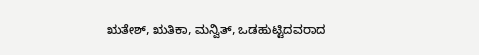ಋತೇಶ್, ಋತಿಕಾ, ಮನ್ವಿತ್, ಒಡಹುಟ್ಟಿದವರಾದ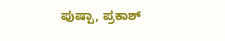ಪುಷ್ಪಾ, ಪ್ರಕಾಶ್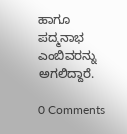ಹಾಗೂ ಪದ್ಮನಾಭ ಎಂಬಿವರನ್ನು ಅಗಲಿದ್ದಾರೆ.

0 Comments